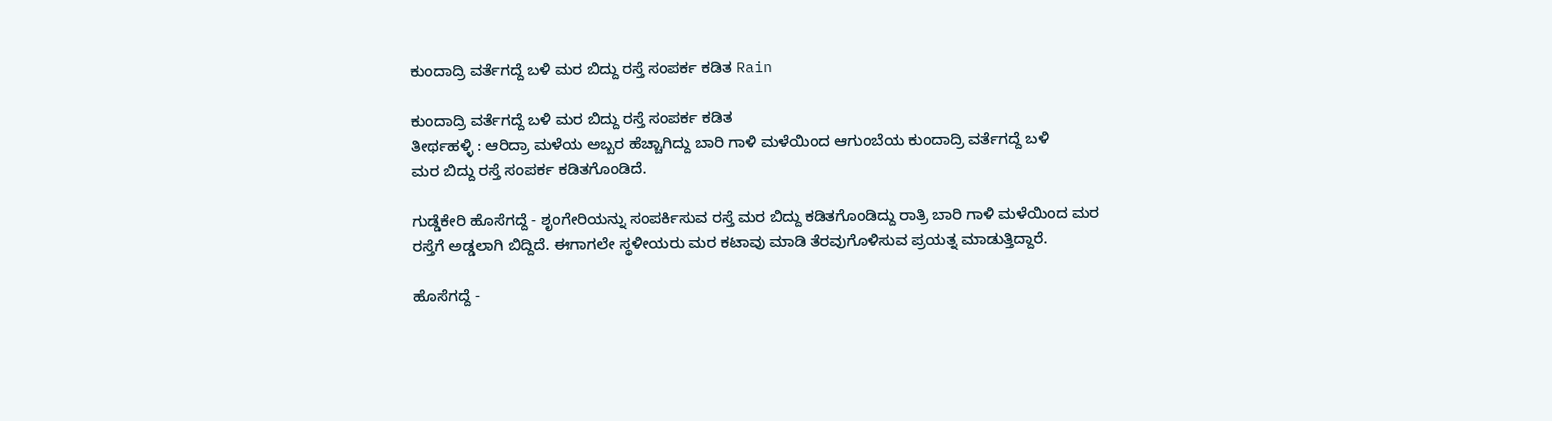ಕುಂದಾದ್ರಿ ವರ್ತೆಗದ್ದೆ ಬಳಿ ಮರ ಬಿದ್ದು ರಸ್ತೆ ಸಂಪರ್ಕ ಕಡಿತ Rain

ಕುಂದಾದ್ರಿ ವರ್ತೆಗದ್ದೆ ಬಳಿ ಮರ ಬಿದ್ದು ರಸ್ತೆ ಸಂಪರ್ಕ ಕಡಿತ
ತೀರ್ಥಹಳ್ಳಿ : ಆರಿದ್ರಾ ಮಳೆಯ ಅಬ್ಬರ ಹೆಚ್ಚಾಗಿದ್ದು ಬಾರಿ ಗಾಳಿ ಮಳೆಯಿಂದ ಆಗುಂಬೆಯ ಕುಂದಾದ್ರಿ ವರ್ತೆಗದ್ದೆ ಬಳಿ
ಮರ ಬಿದ್ದು ರಸ್ತೆ ಸಂಪರ್ಕ ಕಡಿತಗೊಂಡಿದೆ.

ಗುಡ್ಡೆಕೇರಿ ಹೊಸೆಗದ್ದೆ - ಶೃಂಗೇರಿಯನ್ನು ಸಂಪರ್ಕಿಸುವ ರಸ್ತೆ ಮರ ಬಿದ್ದು ಕಡಿತಗೊಂಡಿದ್ದು ರಾತ್ರಿ ಬಾರಿ ಗಾಳಿ ಮಳೆಯಿಂದ ಮರ ರಸ್ತೆಗೆ ಅಡ್ಡಲಾಗಿ ಬಿದ್ದಿದೆ. ಈಗಾಗಲೇ ಸ್ಥಳೀಯರು ಮರ ಕಟಾವು ಮಾಡಿ ತೆರವುಗೊಳಿಸುವ ಪ್ರಯತ್ನ ಮಾಡುತ್ತಿದ್ದಾರೆ.

ಹೊಸೆಗದ್ದೆ -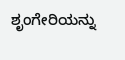ಶೃಂಗೇರಿಯನ್ನು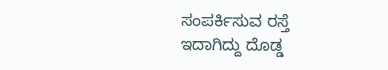ಸಂಪರ್ಕಿಸುವ ರಸ್ತೆ ಇದಾಗಿದ್ದು ದೊಡ್ಡ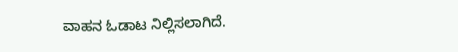ವಾಹನ ಓಡಾಟ ನಿಲ್ಲಿಸಲಾಗಿದೆ.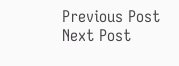Previous Post Next Post